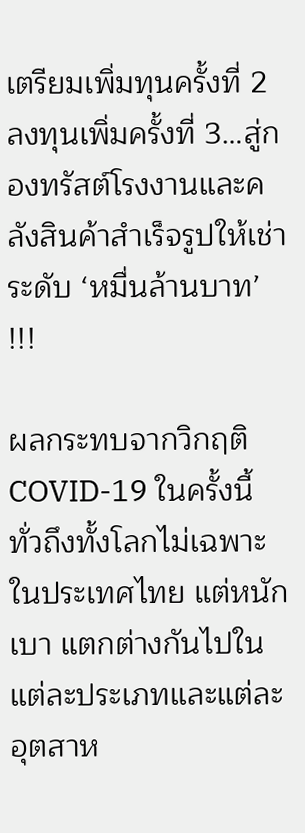เตรียมเพิ่มทุนครั้งที่ 2 ลงทุนเพิ่มครั้งที่ 3…สู่กองทรัสต์โรงงานและคลังสินค้าสำเร็จรูปให้เช่าระดับ ‘หมื่นล้านบาท’ !!!

ผลกระทบจากวิกฤติ COVID-19 ในครั้งนี้ ทั่วถึงทั้งโลกไม่เฉพาะในประเทศไทย แต่หนักเบา แตกต่างกันไปในแต่ละประเภทและแต่ละอุตสาห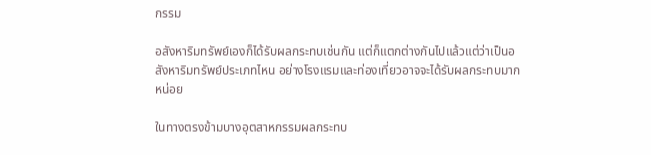กรรม

อสังหาริมทรัพย์เองก็ได้รับผลกระทบเช่นกัน แต่ก็แตกต่างกันไปแล้วแต่ว่าเป็นอสังหาริมทรัพย์ประเภทไหน อย่างโรงแรมและท่องเที่ยวอาจจะได้รับผลกระทบมากหน่อย

ในทางตรงข้ามบางอุตสาหกรรมผลกระทบ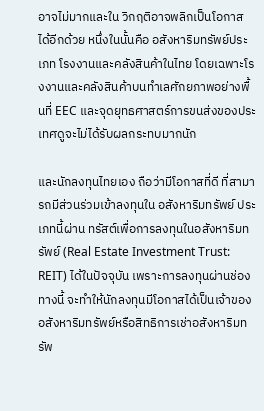อาจไม่มากและใน วิกฤติอาจพลิกเป็นโอกาส ได้อีกด้วย หนึ่งในนั้นคือ อสังหาริมทรัพย์ประเภท โรงงานและคลังสินค้าในไทย โดยเฉพาะโรงงานและคลังสินค้าบนทำเลศักยภาพอย่างพื้นที่ EEC และจุดยุทธศาสตร์การขนส่งของประเทศดูจะไม่ได้รับผลกระทบมากนัก

และนักลงทุนไทยเอง ถือว่ามีโอกาสที่ดี ที่สามารถมีส่วนร่วมเข้าลงทุนใน อสังหาริมทรัพย์ ประเภทนี้ผ่าน ทรัสต์เพื่อการลงทุนในอสังหาริมทรัพย์ (Real Estate Investment Trust: REIT) ได้ในปัจจุบัน เพราะการลงทุนผ่านช่องทางนี้ จะทำให้นักลงทุนมีโอกาสได้เป็นเจ้าของอสังหาริมทรัพย์หรือสิทธิการเช่าอสังหาริมทรัพ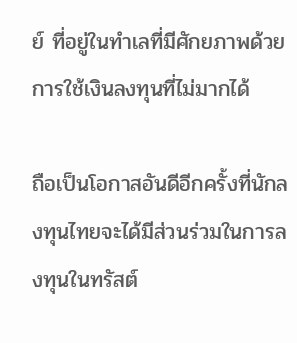ย์ ที่อยู่ในทำเลที่มีศักยภาพด้วยการใช้เงินลงทุนที่ไม่มากได้

ถือเป็นโอกาสอันดีอีกครั้งที่นักลงทุนไทยจะได้มีส่วนร่วมในการลงทุนในทรัสต์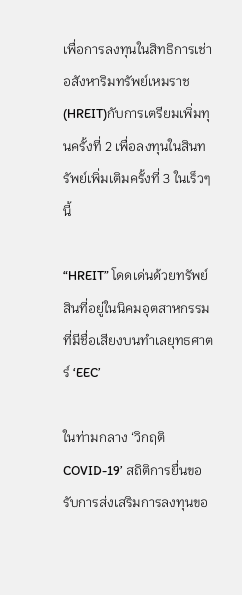เพื่อการลงทุนในสิทธิการเช่าอสังหาริมทรัพย์เหมราช (HREIT)กับการเตรียมเพิ่มทุนครั้งที่ 2 เพื่อลงทุนในสินทรัพย์เพิ่มเติมครั้งที่ 3 ในเร็วๆ นี้

“HREIT” โดดเด่นด้วยทรัพย์สินที่อยู่ในนิคมอุตสาหกรรมที่มีชื่อเสียงบนทำเลยุทธศาตร์ ‘EEC’

ในท่ามกลาง ‘วิกฤติ COVID-19’ สถิติการยื่นขอรับการส่งเสริมการลงทุนขอ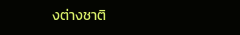งต่างชาติ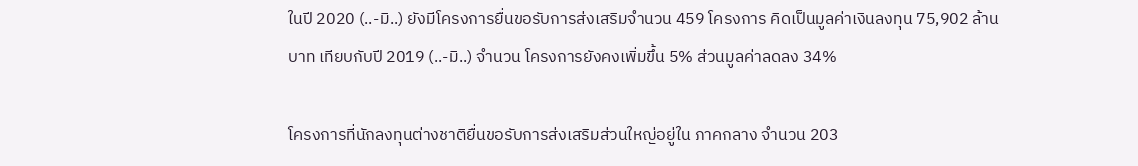ในปี 2020 (..-มิ..) ยังมีโครงการยื่นขอรับการส่งเสริมจำนวน 459 โครงการ คิดเป็นมูลค่าเงินลงทุน 75,902 ล้านบาท เทียบกับปี 2019 (..-มิ..) จำนวน โครงการยังคงเพิ่มขึ้น 5% ส่วนมูลค่าลดลง 34%

โครงการที่นักลงทุนต่างชาติยื่นขอรับการส่งเสริมส่วนใหญ่อยู่ใน ภาคกลาง จำนวน 203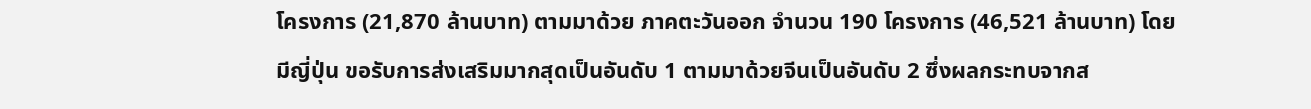โครงการ (21,870 ล้านบาท) ตามมาด้วย ภาคตะวันออก จำนวน 190 โครงการ (46,521 ล้านบาท) โดยมีญี่ปุ่น ขอรับการส่งเสริมมากสุดเป็นอันดับ 1 ตามมาด้วยจีนเป็นอันดับ 2 ซึ่งผลกระทบจากส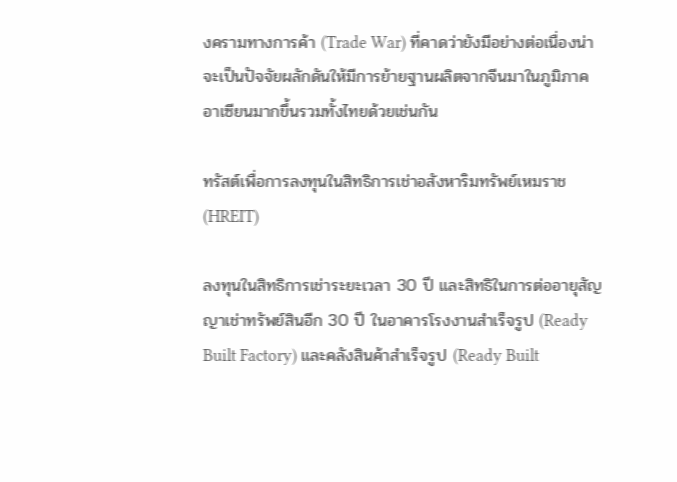งครามทางการค้า (Trade War) ที่คาดว่ายังมีอย่างต่อเนื่องน่าจะเป็นปัจจัยผลักดันให้มีการย้ายฐานผลิตจากจีนมาในภูมิภาคอาเซียนมากขึ้นรวมทั้งไทยด้วยเช่นกัน

ทรัสต์เพื่อการลงทุนในสิทธิการเช่าอสังหาริมทรัพย์เหมราช (HREIT)

ลงทุนในสิทธิการเช่าระยะเวลา 30 ปี และสิทธิในการต่ออายุสัญญาเช่าทรัพย์สินอีก 30 ปี ในอาคารโรงงานสำเร็จรูป (Ready Built Factory) และคลังสินค้าสำเร็จรูป (Ready Built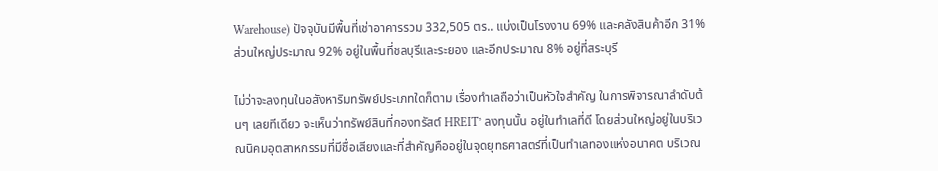Warehouse) ปัจจุบันมีพื้นที่เช่าอาคารรวม 332,505 ตร.. แบ่งเป็นโรงงาน 69% และคลังสินค้าอีก 31% ส่วนใหญ่ประมาณ 92% อยู่ในพื้นที่ชลบุรีและระยอง และอีกประมาณ 8% อยู่ที่สระบุรี

ไม่ว่าจะลงทุนในอสังหาริมทรัพย์ประเภทใดก็ตาม เรื่องทำเลถือว่าเป็นหัวใจสำคัญ ในการพิจารณาลำดับต้นๆ เลยทีเดียว จะเห็นว่าทรัพย์สินที่กองทรัสต์ HREIT’ ลงทุนนั้น อยู่ในทำเลที่ดี โดยส่วนใหญ่อยู่ในบริเวณนิคมอุตสาหกรรมที่มีชื่อเสียงและที่สำคัญคืออยู่ในจุดยุทธศาสตร์ที่เป็นทำเลทองแห่งอนาคต บริเวณ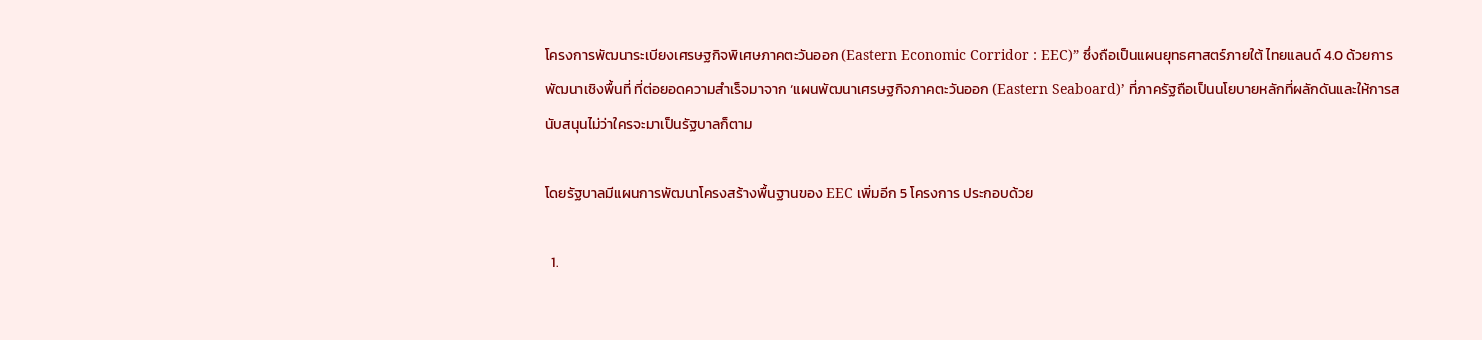โครงการพัฒนาระเบียงเศรษฐกิจพิเศษภาคตะวันออก (Eastern Economic Corridor : EEC)” ซึ่งถือเป็นแผนยุทธศาสตร์ภายใต้ ไทยแลนด์ 4.0 ด้วยการพัฒนาเชิงพื้นที่ ที่ต่อยอดความสำเร็จมาจาก ‘แผนพัฒนาเศรษฐกิจภาคตะวันออก (Eastern Seaboard)’ ที่ภาครัฐถือเป็นนโยบายหลักที่ผลักดันและให้การสนับสนุนไม่ว่าใครจะมาเป็นรัฐบาลก็ตาม

โดยรัฐบาลมีแผนการพัฒนาโครงสร้างพื้นฐานของ EEC เพิ่มอีก 5 โครงการ ประกอบด้วย

  1.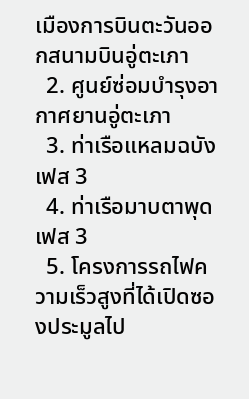เมืองการบินตะวันออกสนามบินอู่ตะเภา
  2. ศูนย์ซ่อมบำรุงอากาศยานอู่ตะเภา
  3. ท่าเรือแหลมฉบังเฟส 3
  4. ท่าเรือมาบตาพุดเฟส 3
  5. โครงการรถไฟความเร็วสูงที่ได้เปิดซองประมูลไป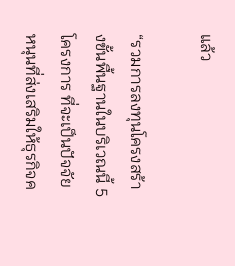แล้ว

“รวมการลงทุนโครงสร้างขั้นพื้นฐานในบริเวณนี้ 5 โครงการ ที่จะเป็นปัจจัยหนุนที่ส่งเสริมให้ธุรกิจค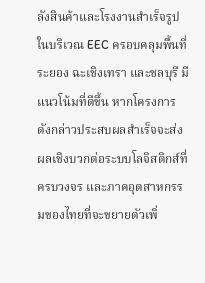ลังสินค้าและโรงงานสำเร็จรูปในบริเวณ EEC ครอบคลุมพื้นที่ระยอง ฉะเชิงเทรา และชลบุรี มีแนวโน้มที่ดีขึ้น หากโครงการดังกล่าวประสบผลสำเร็จจะส่งผลเชิงบวกต่อระบบโลจิสติกส์ที่ครบวงจร และภาคอุตสาหกรรมของไทยที่จะขยายตัวเพิ่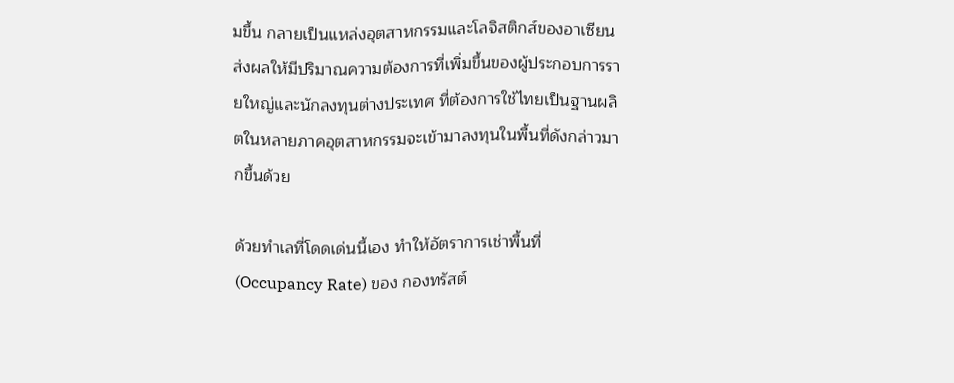มขึ้น กลายเป็นแหล่งอุตสาหกรรมและโลจิสติกส์ของอาเซียน ส่งผลให้มีปริมาณความต้องการที่เพิ่มขึ้นของผู้ประกอบการรายใหญ่และนักลงทุนต่างประเทศ ที่ต้องการใช้ไทยเป็นฐานผลิตในหลายภาคอุตสาหกรรมจะเข้ามาลงทุนในพื้นที่ดังกล่าวมากขึ้นด้วย

ด้วยทำเลที่โดดเด่นนี้เอง ทำให้อัตราการเช่าพื้นที่ (Occupancy Rate) ของ กองทรัสต์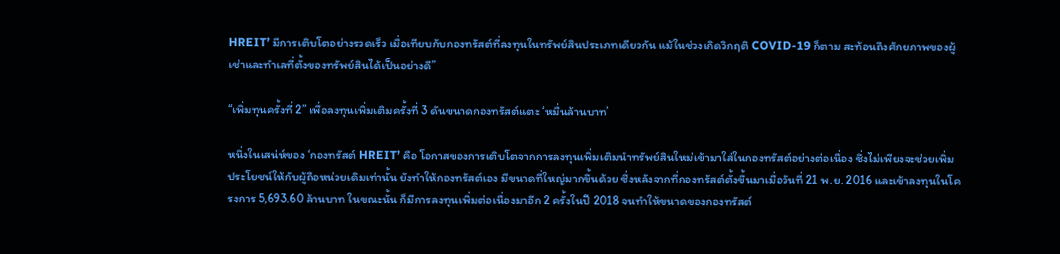HREIT’ มีการเติบโตอย่างรวดเร็ว เมื่อเทียบกับกองทรัสต์ที่ลงทุนในทรัพย์สินประเภทเดียวกัน แม้ในช่วงเกิดวิกฤติ COVID-19 ก็ตาม สะท้อนถึงศักยภาพของผู้เช่าและทำเลที่ตั้งของทรัพย์สินได้เป็นอย่างดี”

“เพิ่มทุนครั้งที่ 2” เพื่อลงทุนเพิ่มเติมครั้งที่ 3 ดันขนาดกองทรัสต์แตะ ‘หมื่นล้านบาท’

หนึ่งในเสน่ห์ของ ‘กองทรัสต์ HREIT’ คือ โอกาสของการเติบโตจากการลงทุนเพิ่มเติมนำทรัพย์สินใหม่เข้ามาใส่ในกองทรัสต์อย่างต่อเนื่อง ซึ่งไม่เพียงจะช่วยเพิ่มประโยชน์ให้กับผู้ถือหน่วยเดิมเท่านั้น ยังทำให้กองทรัสต์เอง มีขนาดที่ใหญ่มากขึ้นด้วย ซึ่งหลังจากที่กองทรัสต์ตั้งขึ้นมาเมื่อวันที่ 21 พ.ย. 2016 และเข้าลงทุนในโครงการ 5,693.60 ล้านบาท ในขณะนั้น ก็มีการลงทุนเพิ่มต่อเนื่องมาอีก 2 ครั้งในปี 2018 จนทำให้ขนาดของกองทรัสต์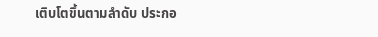เติบโตขึ้นตามลำดับ ประกอ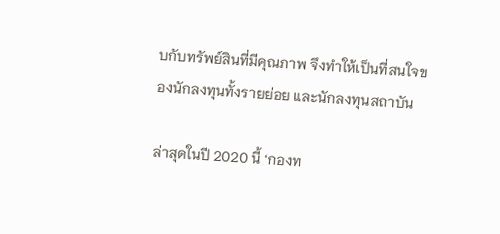บกับทรัพย์สินที่มีคุณภาพ จึงทำให้เป็นที่สนใจของนักลงทุนทั้งรายย่อย และนักลงทุนสถาบัน

ล่าสุดในปี 2020 นี้ ‘กองท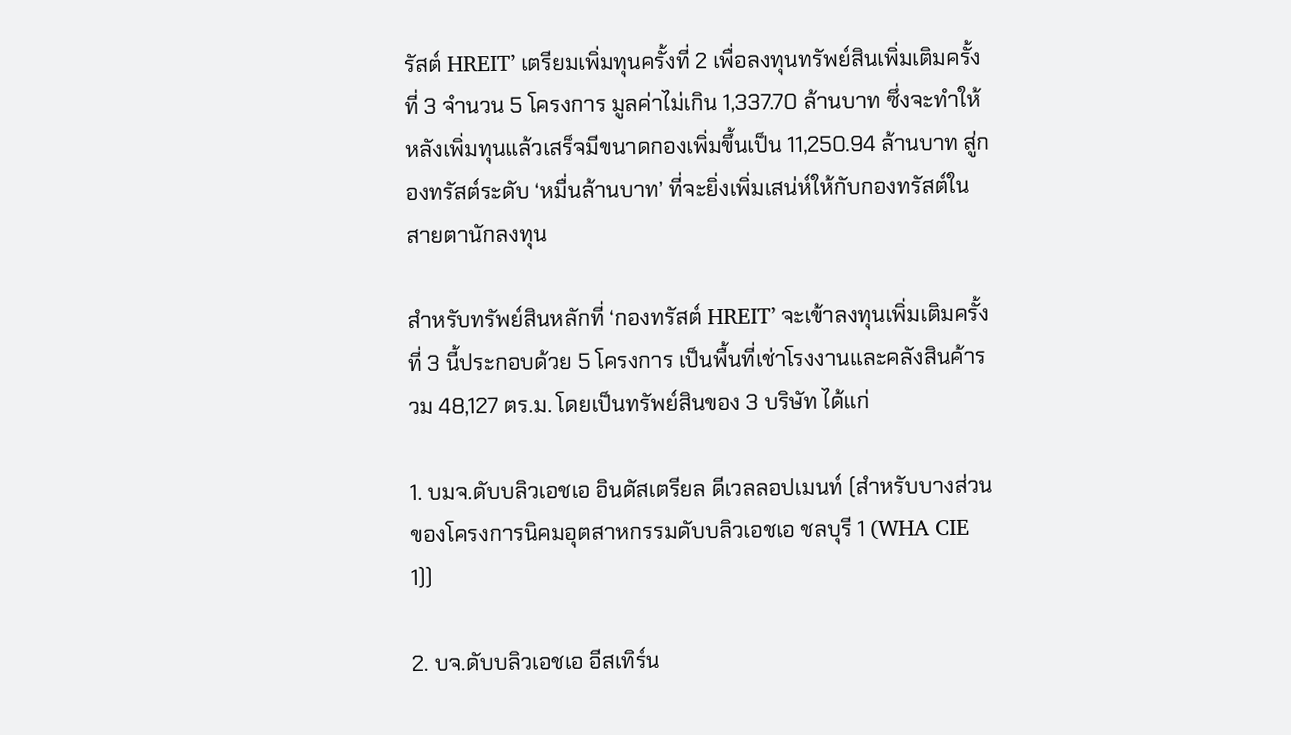รัสต์ HREIT’ เตรียมเพิ่มทุนครั้งที่ 2 เพื่อลงทุนทรัพย์สินเพิ่มเติมครั้งที่ 3 จำนวน 5 โครงการ มูลค่าไม่เกิน 1,337.70 ล้านบาท ซึ่งจะทำให้หลังเพิ่มทุนแล้วเสร็จมีขนาดกองเพิ่มขึ้นเป็น 11,250.94 ล้านบาท สู่กองทรัสต์ระดับ ‘หมื่นล้านบาท’ ที่จะยิ่งเพิ่มเสน่ห์ให้กับกองทรัสต์ในสายตานักลงทุน

สำหรับทรัพย์สินหลักที่ ‘กองทรัสต์ HREIT’ จะเข้าลงทุนเพิ่มเติมครั้งที่ 3 นี้ประกอบด้วย 5 โครงการ เป็นพื้นที่เช่าโรงงานและคลังสินค้ารวม 48,127 ตร.ม. โดยเป็นทรัพย์สินของ 3 บริษัท ได้แก่

1. บมจ.ดับบลิวเอชเอ อินดัสเตรียล ดีเวลลอปเมนท์ (สำหรับบางส่วนของโครงการนิคมอุตสาหกรรมดับบลิวเอชเอ ชลบุรี 1 (WHA CIE 1))

2. บจ.ดับบลิวเอชเอ อีสเทิร์น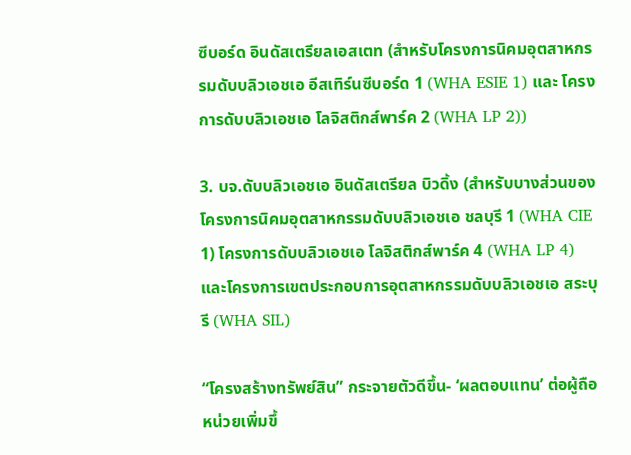ซีบอร์ด อินดัสเตรียลเอสเตท (สำหรับโครงการนิคมอุตสาหกรรมดับบลิวเอชเอ อีสเทิร์นซีบอร์ด 1 (WHA ESIE 1) และ โครงการดับบลิวเอชเอ โลจิสติกส์พาร์ค 2 (WHA LP 2))

3. บจ.ดับบลิวเอชเอ อินดัสเตรียล บิวดิ้ง (สำหรับบางส่วนของโครงการนิคมอุตสาหกรรมดับบลิวเอชเอ ชลบุรี 1 (WHA CIE 1) โครงการดับบลิวเอชเอ โลจิสติกส์พาร์ค 4 (WHA LP 4) และโครงการเขตประกอบการอุตสาหกรรมดับบลิวเอชเอ สระบุรี (WHA SIL)

“โครงสร้างทรัพย์สิน” กระจายตัวดีขึ้น- ‘ผลตอบแทน’ ต่อผู้ถือหน่วยเพิ่มขึ้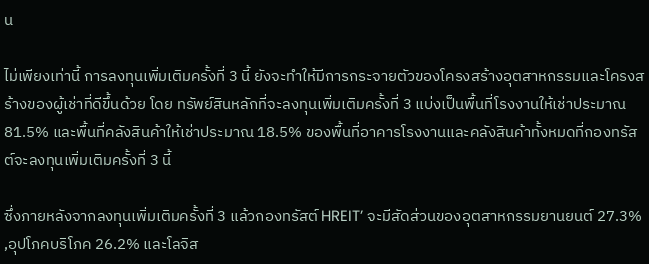น

ไม่เพียงเท่านี้ การลงทุนเพิ่มเติมครั้งที่ 3 นี้ ยังจะทำให้มีการกระจายตัวของโครงสร้างอุตสาหกรรมและโครงสร้างของผู้เช่าที่ดีขึ้นด้วย โดย ทรัพย์สินหลักที่จะลงทุนเพิ่มเติมครั้งที่ 3 แบ่งเป็นพื้นที่โรงงานให้เช่าประมาณ 81.5% และพื้นที่คลังสินค้าให้เช่าประมาณ 18.5% ของพื้นที่อาคารโรงงานและคลังสินค้าทั้งหมดที่กองทรัสต์จะลงทุนเพิ่มเติมครั้งที่ 3 นี้

ซึ่งภายหลังจากลงทุนเพิ่มเติมครั้งที่ 3 แล้วกองทรัสต์ HREIT’ จะมีสัดส่วนของอุตสาหกรรมยานยนต์ 27.3% ,อุปโภคบริโภค 26.2% และโลจิส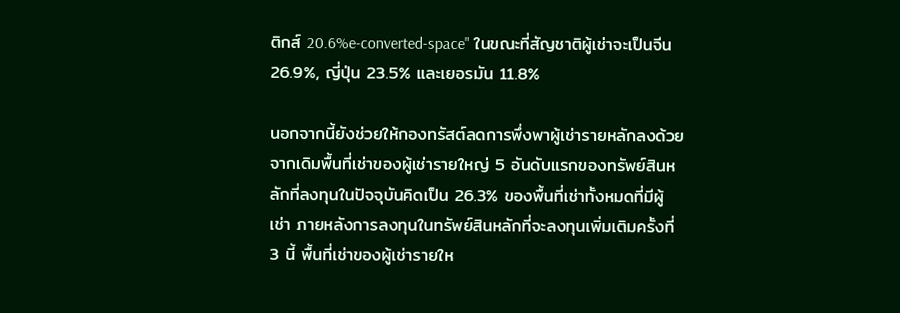ติกส์ 20.6%e-converted-space" ในขณะที่สัญชาติผู้เช่าจะเป็นจีน 26.9%, ญี่ปุ่น 23.5% และเยอรมัน 11.8%

นอกจากนี้ยังช่วยให้กองทรัสต์ลดการพึ่งพาผู้เช่ารายหลักลงด้วย จากเดิมพื้นที่เช่าของผู้เช่ารายใหญ่ 5 อันดับแรกของทรัพย์สินหลักที่ลงทุนในปัจจุบันคิดเป็น 26.3% ของพื้นที่เช่าทั้งหมดที่มีผู้เช่า ภายหลังการลงทุนในทรัพย์สินหลักที่จะลงทุนเพิ่มเติมครั้งที่ 3 นี้ พื้นที่เช่าของผู้เช่ารายให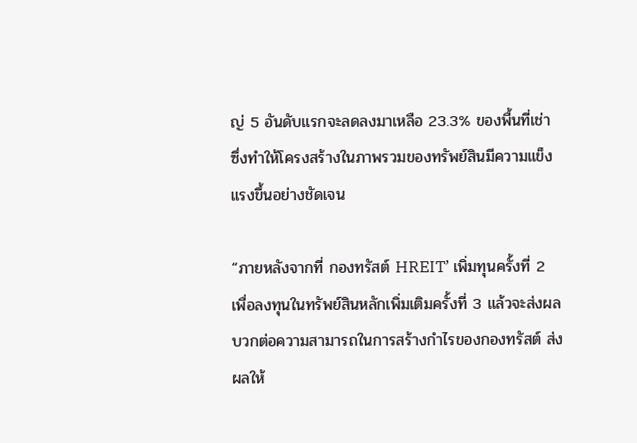ญ่ 5 อันดับแรกจะลดลงมาเหลือ 23.3% ของพื้นที่เช่า ซึ่งทำให้โครงสร้างในภาพรวมของทรัพย์สินมีความแข็งแรงขึ้นอย่างชัดเจน

“ภายหลังจากที่ กองทรัสต์ HREIT’ เพิ่มทุนครั้งที่ 2 เพื่อลงทุนในทรัพย์สินหลักเพิ่มเติมครั้งที่ 3 แล้วจะส่งผลบวกต่อความสามารถในการสร้างกำไรของกองทรัสต์ ส่งผลให้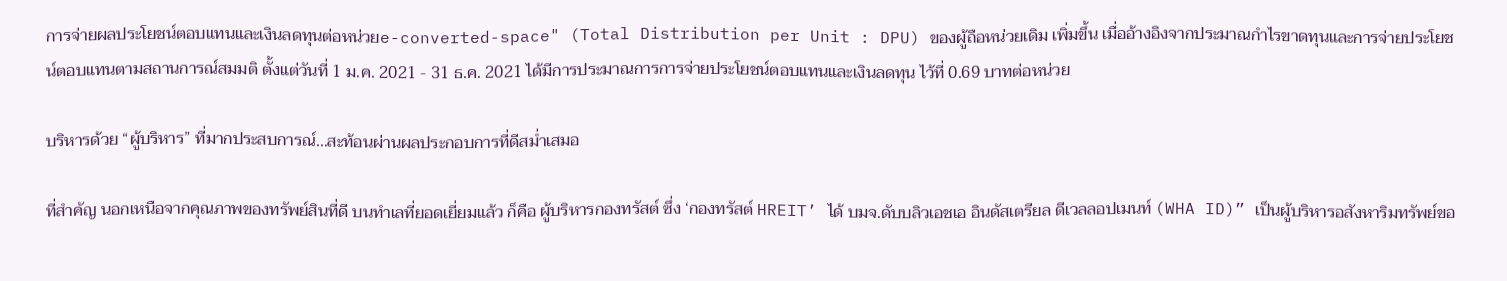การจ่ายผลประโยชน์ตอบแทนและเงินลดทุนต่อหน่วยe-converted-space" (Total Distribution per Unit : DPU) ของผู้ถือหน่วยเดิม เพิ่มขึ้น เมื่ออ้างอิงจากประมาณกำไรขาดทุนและการจ่ายประโยชน์ตอบแทนตามสถานการณ์สมมติ ตั้งแต่วันที่ 1 ม.ค. 2021 - 31 ธ.ค. 2021 ได้มีการประมาณการการจ่ายประโยชน์ตอบแทนและเงินลดทุน ไว้ที่ 0.69 บาทต่อหน่วย

บริหารด้วย “ผู้บริหาร” ที่มากประสบการณ์...สะท้อนผ่านผลประกอบการที่ดีสม่ำเสมอ

ที่สำคัญ นอกเหนือจากคุณภาพของทรัพย์สินที่ดี บนทำเลที่ยอดเยี่ยมแล้ว ก็คือ ผู้บริหารกองทรัสต์ ซึ่ง ‘กองทรัสต์ HREIT’ ได้ บมจ.ดับบลิวเอชเอ อินดัสเตรียล ดีเวลลอปเมนท์ (WHA ID)” เป็นผู้บริหารอสังหาริมทรัพย์ขอ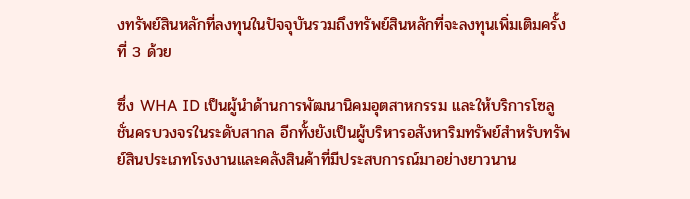งทรัพย์สินหลักที่ลงทุนในปัจจุบันรวมถึงทรัพย์สินหลักที่จะลงทุนเพิ่มเติมครั้งที่ 3 ด้วย

ซึ่ง WHA ID เป็นผู้นำด้านการพัฒนานิคมอุตสาหกรรม และให้บริการโซลูชั่นครบวงจรในระดับสากล อีกทั้งยังเป็นผู้บริหารอสังหาริมทรัพย์สำหรับทรัพย์สินประเภทโรงงานและคลังสินค้าที่มีประสบการณ์มาอย่างยาวนาน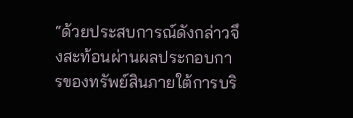“ด้วยประสบการณ์ดังกล่าวจึงสะท้อนผ่านผลประกอบการของทรัพย์สินภายใต้การบริ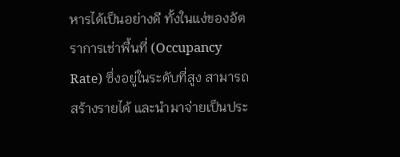หารได้เป็นอย่างดี ทั้งในแง่ของอัตราการเช่าพื้นที่ (Occupancy Rate) ซึ่งอยู่ในระดับที่สูง สามารถสร้างรายได้ และนำมาจ่ายเป็นประ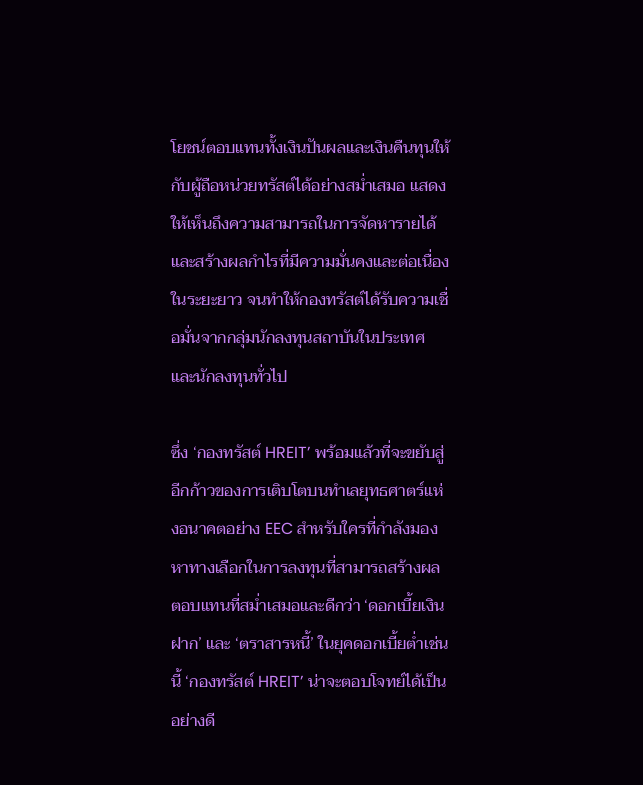โยชน์ตอบแทนทั้งเงินปันผลและเงินคืนทุนให้กับผู้ถือหน่วยทรัสต์ได้อย่างสม่ำเสมอ แสดงให้เห็นถึงความสามารถในการจัดหารายได้และสร้างผลกำไรที่มีความมั่นคงและต่อเนื่องในระยะยาว จนทำให้กองทรัสต์ได้รับความเชื่อมั่นจากกลุ่มนักลงทุนสถาบันในประเทศ และนักลงทุนทั่วไป

ซึ่ง ‘กองทรัสต์ HREIT’ พร้อมแล้วที่จะขยับสู่อีกก้าวของการเติบโตบนทำเลยุทธศาตร์แห่งอนาคตอย่าง EEC สำหรับใครที่กำลังมองหาทางเลือกในการลงทุนที่สามารถสร้างผลตอบแทนที่สม่ำเสมอและดีกว่า ‘ดอกเบี้ยเงินฝาก’ และ ‘ตราสารหนี้’ ในยุคดอกเบี้ยต่ำเช่นนี้ ‘กองทรัสต์ HREIT’ น่าจะตอบโจทย์ได้เป็นอย่างดี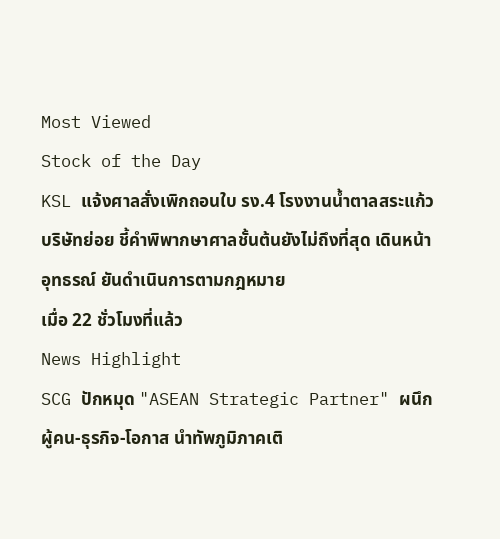Most Viewed
Stock of the Day
KSL แจ้งศาลสั่งเพิกถอนใบ รง.4 โรงงานน้ำตาลสระแก้วบริษัทย่อย ชี้คำพิพากษาศาลชั้นต้นยังไม่ถึงที่สุด เดินหน้าอุทธรณ์ ยันดำเนินการตามกฎหมาย
เมื่อ 22 ชั่วโมงที่แล้ว
News Highlight
SCG ปักหมุด "ASEAN Strategic Partner" ผนึกผู้คน-ธุรกิจ-โอกาส นำทัพภูมิภาคเติ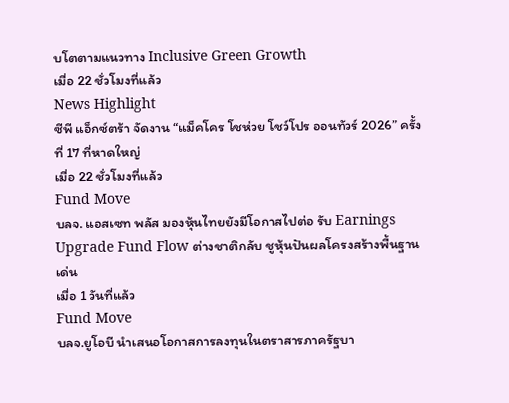บโตตามแนวทาง Inclusive Green Growth
เมื่อ 22 ชั่วโมงที่แล้ว
News Highlight
ซีพี แอ็กซ์ตร้า จัดงาน “แม็คโคร โชห่วย โชว์โปร ออนทัวร์ 2026” ครั้งที่ 17 ที่หาดใหญ่
เมื่อ 22 ชั่วโมงที่แล้ว
Fund Move
บลจ. แอสเซท พลัส มองหุ้นไทยยังมีโอกาสไปต่อ รับ Earnings Upgrade Fund Flow ต่างชาติกลับ ชูหุ้นปันผลโครงสร้างพื้นฐานเด่น
เมื่อ 1 วันที่แล้ว
Fund Move
บลจ.ยูโอบี นำเสนอโอกาสการลงทุนในตราสารภาครัฐบา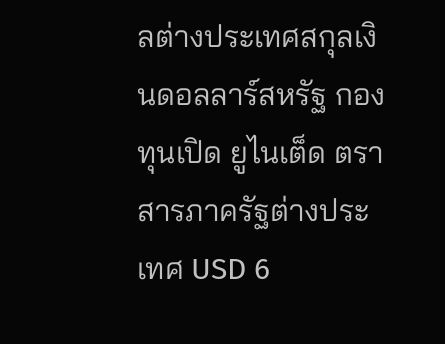ลต่างประเทศสกุลเงินดอลลาร์สหรัฐ กองทุนเปิด ยูไนเต็ด ตราสารภาครัฐต่างประเทศ USD 6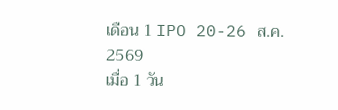เดือน 1 IPO 20-26 ส.ค. 2569
เมื่อ 1 วัน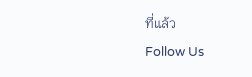ที่แล้ว
Follow Us